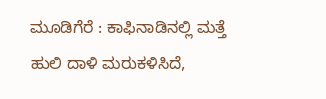ಮೂಡಿಗೆರೆ : ಕಾಫಿನಾಡಿನಲ್ಲಿ ಮತ್ತೆ ಹುಲಿ ದಾಳಿ ಮರುಕಳಿಸಿದೆ,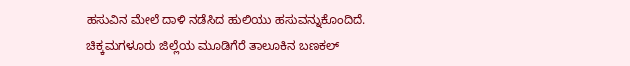ಹಸುವಿನ ಮೇಲೆ ದಾಳಿ ನಡೆಸಿದ ಹುಲಿಯು ಹಸುವನ್ನುಕೊಂದಿದೆ.
ಚಿಕ್ಕಮಗಳೂರು ಜಿಲ್ಲೆಯ ಮೂಡಿಗೆರೆ ತಾಲೂಕಿನ ಬಣಕಲ್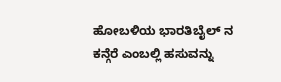ಹೋಬಳಿಯ ಭಾರತಿಬೈಲ್ ನ ಕನ್ಗೆರೆ ಎಂಬಲ್ಲಿ ಹಸುವನ್ನು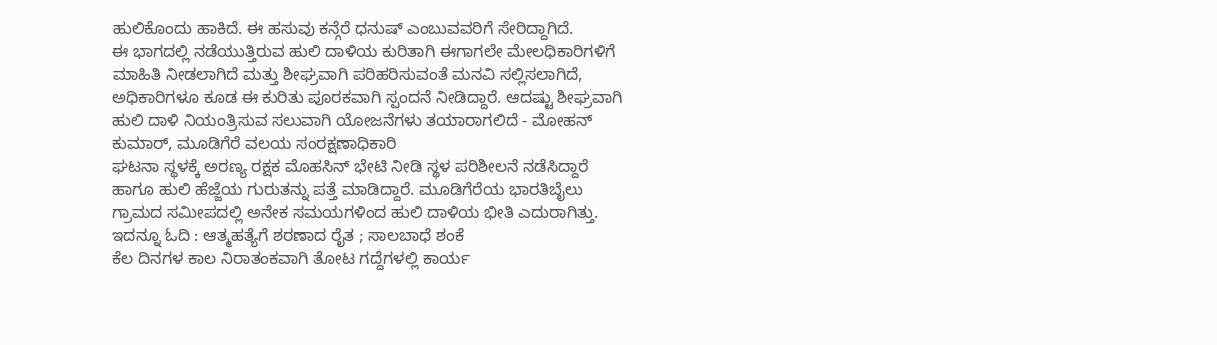ಹುಲಿಕೊಂದು ಹಾಕಿದೆ. ಈ ಹಸುವು ಕನ್ಗೆರೆ ಧನುಷ್ ಎಂಬುವವರಿಗೆ ಸೇರಿದ್ದಾಗಿದೆ.
ಈ ಭಾಗದಲ್ಲಿ ನಡೆಯುತ್ತಿರುವ ಹುಲಿ ದಾಳಿಯ ಕುರಿತಾಗಿ ಈಗಾಗಲೇ ಮೇಲಧಿಕಾರಿಗಳಿಗೆ ಮಾಹಿತಿ ನೀಡಲಾಗಿದೆ ಮತ್ತು ಶೀಘ್ರವಾಗಿ ಪರಿಹರಿಸುವಂತೆ ಮನವಿ ಸಲ್ಲಿಸಲಾಗಿದೆ, ಅಧಿಕಾರಿಗಳೂ ಕೂಡ ಈ ಕುರಿತು ಪೂರಕವಾಗಿ ಸ್ಪಂದನೆ ನೀಡಿದ್ದಾರೆ. ಆದಷ್ಟು ಶೀಘ್ರವಾಗಿ ಹುಲಿ ದಾಳಿ ನಿಯಂತ್ರಿಸುವ ಸಲುವಾಗಿ ಯೋಜನೆಗಳು ತಯಾರಾಗಲಿದೆ - ಮೋಹನ್ ಕುಮಾರ್, ಮೂಡಿಗೆರೆ ವಲಯ ಸಂರಕ್ಷಣಾಧಿಕಾರಿ
ಘಟನಾ ಸ್ಥಳಕ್ಕೆ ಅರಣ್ಯ ರಕ್ಷಕ ಮೊಹಸಿನ್ ಭೇಟಿ ನೀಡಿ ಸ್ಥಳ ಪರಿಶೀಲನೆ ನಡೆಸಿದ್ದಾರೆ ಹಾಗೂ ಹುಲಿ ಹೆಜ್ಜೆಯ ಗುರುತನ್ನು ಪತ್ತೆ ಮಾಡಿದ್ದಾರೆ. ಮೂಡಿಗೆರೆಯ ಭಾರತಿಬೈಲು ಗ್ರಾಮದ ಸಮೀಪದಲ್ಲಿ ಅನೇಕ ಸಮಯಗಳಿಂದ ಹುಲಿ ದಾಳಿಯ ಭೀತಿ ಎದುರಾಗಿತ್ತು.
ಇದನ್ನೂ ಓದಿ : ಆತ್ಮಹತ್ಯೆಗೆ ಶರಣಾದ ರೈತ ; ಸಾಲಬಾಧೆ ಶಂಕೆ
ಕೆಲ ದಿನಗಳ ಕಾಲ ನಿರಾತಂಕವಾಗಿ ತೋಟ ಗದ್ದೆಗಳಲ್ಲಿ ಕಾರ್ಯ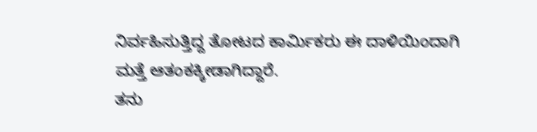ನಿರ್ವಹಿಸುತ್ತಿದ್ದ ತೋಟದ ಕಾರ್ಮಿಕರು ಈ ದಾಳಿಯಿಂದಾಗಿ ಮತ್ತೆ ಆತಂಕಕ್ಕೀಡಾಗಿದ್ದಾರೆ.
ತನು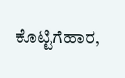ಕೊಟ್ಟಿಗೆಹಾರ,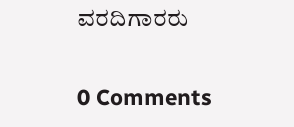ವರದಿಗಾರರು

0 Comments